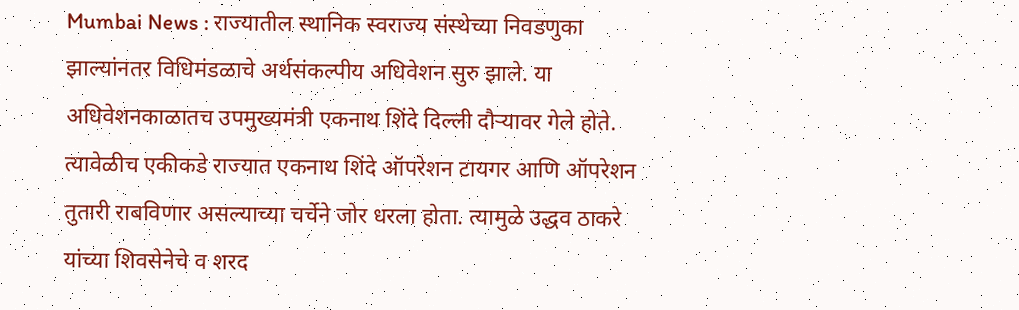Mumbai News : राज्यातील स्थानिक स्वराज्य संस्थेच्या निवडणुका झाल्यांनतर विधिमंडळाचे अर्थसंकल्पीय अधिवेशन सुरु झाले. या अधिवेशनकाळातच उपमुख्यमंत्री एकनाथ शिंदे दिल्ली दौऱ्यावर गेले होते. त्यावेळीच एकीकडे राज्यात एकनाथ शिंदे ऑपरेशन टायगर आणि ऑपरेशन तुतारी राबविणार असल्याच्या चर्चेने जोर धरला होता. त्यामुळे उद्धव ठाकरे यांच्या शिवसेनेचे व शरद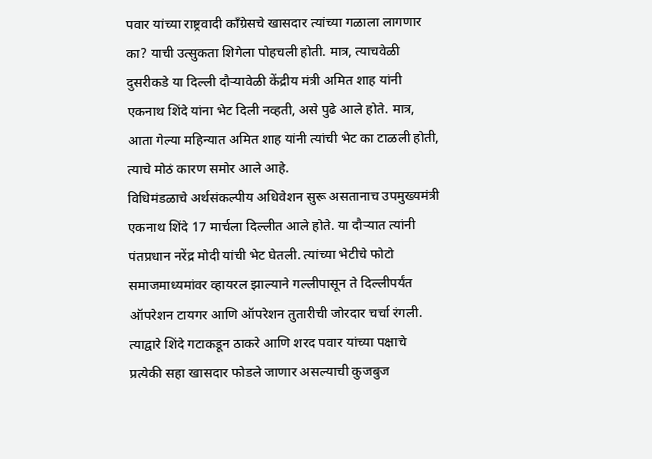पवार यांच्या राष्ट्रवादी काँग्रेसचे खासदार त्यांच्या गळाला लागणार का? याची उत्सुकता शिगेला पोहचली होती. मात्र, त्याचवेळी दुसरीकडे या दिल्ली दौऱ्यावेळी केंद्रीय मंत्री अमित शाह यांनी एकनाथ शिंदे यांना भेट दिली नव्हती, असे पुढे आले होते. मात्र, आता गेल्या महिन्यात अमित शाह यांनी त्यांची भेट का टाळली होती, त्याचे मोठं कारण समोर आले आहे.
विधिमंडळाचे अर्थसंकल्पीय अधिवेशन सुरू असतानाच उपमुख्यमंत्री एकनाथ शिंदे 17 मार्चला दिल्लीत आले होते. या दौऱ्यात त्यांनी पंतप्रधान नरेंद्र मोदी यांची भेट घेतली. त्यांच्या भेटीचे फोटो समाजमाध्यमांवर व्हायरल झाल्याने गल्लीपासून ते दिल्लीपर्यंत ऑपरेशन टायगर आणि ऑपरेशन तुतारीची जोरदार चर्चा रंगली. त्याद्वारे शिंदे गटाकडून ठाकरे आणि शरद पवार यांच्या पक्षाचे प्रत्येकी सहा खासदार फोडले जाणार असल्याची कुजबुज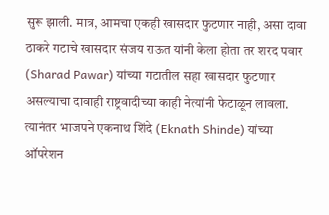सुरू झाली. मात्र, आमचा एकही खासदार फुटणार नाही, असा दावा ठाकरे गटाचे खासदार संजय राऊत यांनी केला होता तर शरद पवार (Sharad Pawar) यांच्या गटातील सहा खासदार फुटणार असल्याचा दावाही राष्ट्रवादीच्या काही नेत्यांनी फेटाळून लावला.
त्यानंतर भाजपने एकनाथ शिंदे (Eknath Shinde) यांच्या ऑपरेशन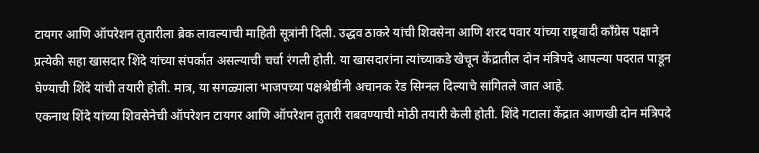टायगर आणि ऑपरेशन तुतारीला ब्रेक लावल्याची माहिती सूत्रांनी दिली. उद्धव ठाकरे यांची शिवसेना आणि शरद पवार यांच्या राष्ट्रवादी काँग्रेस पक्षाने प्रत्येकी सहा खासदार शिंदे यांच्या संपर्कात असल्याची चर्चा रंगली होती. या खासदारांना त्यांच्याकडे खेचून केंद्रातील दोन मंत्रिपदे आपल्या पदरात पाडून घेण्याची शिंदे यांची तयारी होती. मात्र, या सगळ्याला भाजपच्या पक्षश्रेष्ठींनी अचानक रेड सिग्नल दिल्याचे सांगितले जात आहे.
एकनाथ शिंदे यांच्या शिवसेनेची ऑपरेशन टायगर आणि ऑपरेशन तुतारी राबवण्याची मोठी तयारी केली होती. शिंदे गटाला केंद्रात आणखी दोन मंत्रिपदे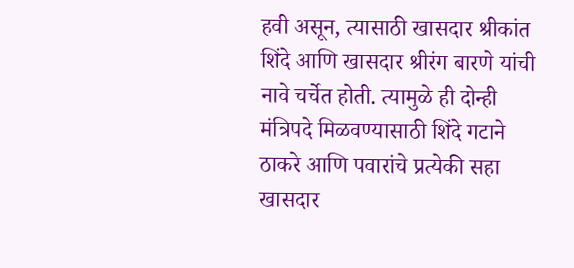हवी असून, त्यासाठी खासदार श्रीकांत शिंदे आणि खासदार श्रीरंग बारणे यांची नावे चर्चेत होती. त्यामुळे ही दोन्ही मंत्रिपदे मिळवण्यासाठी शिंदे गटाने ठाकरे आणि पवारांचे प्रत्येकी सहा खासदार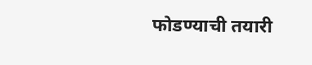फोडण्याची तयारी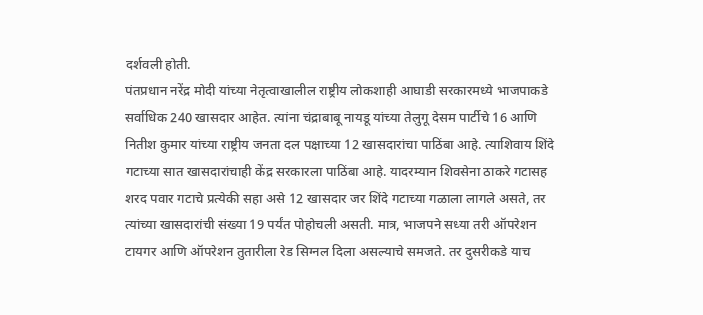दर्शवली होती.
पंतप्रधान नरेंद्र मोदी यांच्या नेतृत्वाखालील राष्ट्रीय लोकशाही आघाडी सरकारमध्ये भाजपाकडे सर्वाधिक 240 खासदार आहेत. त्यांना चंद्राबाबू नायडू यांच्या तेलुगू देसम पार्टीचे 16 आणि नितीश कुमार यांच्या राष्ट्रीय जनता दल पक्षाच्या 12 खासदारांचा पाठिंबा आहे. त्याशिवाय शिंदे गटाच्या सात खासदारांचाही केंद्र सरकारला पाठिंबा आहे. यादरम्यान शिवसेना ठाकरे गटासह शरद पवार गटाचे प्रत्येकी सहा असे 12 खासदार जर शिंदे गटाच्या गळाला लागले असते, तर त्यांच्या खासदारांची संख्या 19 पर्यंत पोहोचली असती. मात्र, भाजपने सध्या तरी ऑपरेशन टायगर आणि ऑपरेशन तुतारीला रेड सिग्नल दिला असल्याचे समजते. तर दुसरीकडे याच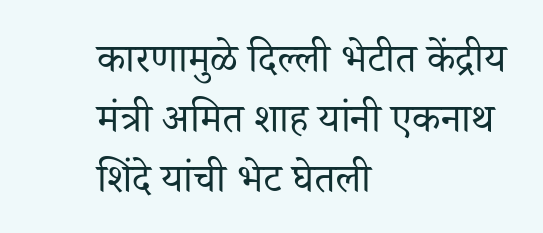कारणामुळे दिल्ली भेटीत केंद्रीय मंत्री अमित शाह यांनी एकनाथ शिंदे यांची भेट घेतली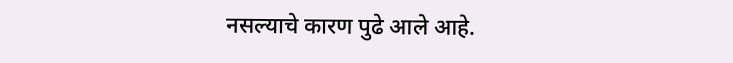नसल्याचे कारण पुढे आले आहे.